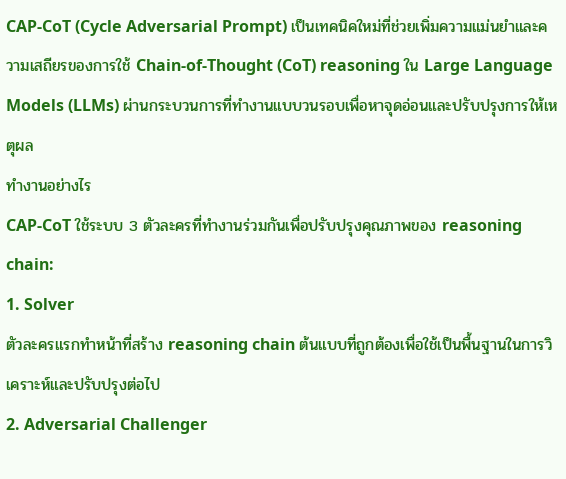CAP-CoT (Cycle Adversarial Prompt) เป็นเทคนิคใหม่ที่ช่วยเพิ่มความแม่นยำและความเสถียรของการใช้ Chain-of-Thought (CoT) reasoning ใน Large Language Models (LLMs) ผ่านกระบวนการที่ทำงานแบบวนรอบเพื่อหาจุดอ่อนและปรับปรุงการให้เหตุผล
ทำงานอย่างไร
CAP-CoT ใช้ระบบ 3 ตัวละครที่ทำงานร่วมกันเพื่อปรับปรุงคุณภาพของ reasoning chain:
1. Solver
ตัวละครแรกทำหน้าที่สร้าง reasoning chain ต้นแบบที่ถูกต้องเพื่อใช้เป็นพื้นฐานในการวิเคราะห์และปรับปรุงต่อไป
2. Adversarial Challenger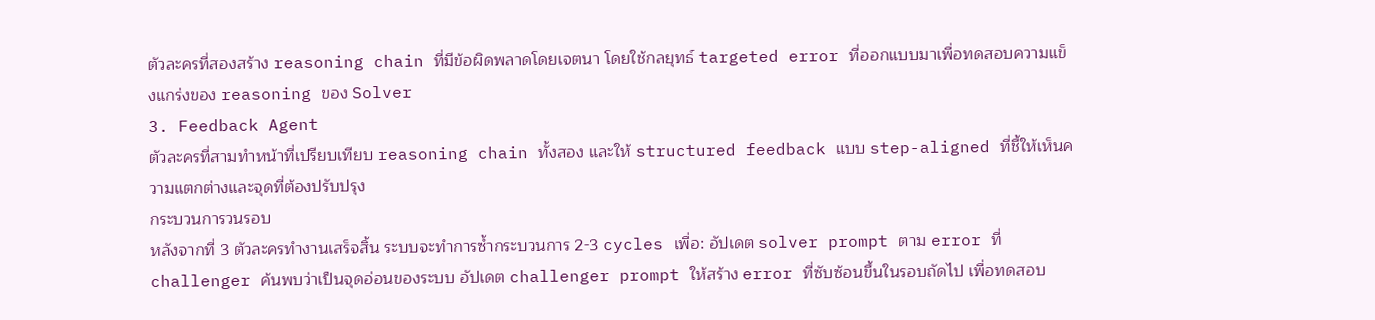ตัวละครที่สองสร้าง reasoning chain ที่มีข้อผิดพลาดโดยเจตนา โดยใช้กลยุทธ์ targeted error ที่ออกแบบมาเพื่อทดสอบความแข็งแกร่งของ reasoning ของ Solver
3. Feedback Agent
ตัวละครที่สามทำหน้าที่เปรียบเทียบ reasoning chain ทั้งสอง และให้ structured feedback แบบ step-aligned ที่ชี้ให้เห็นความแตกต่างและจุดที่ต้องปรับปรุง
กระบวนการวนรอบ
หลังจากที่ 3 ตัวละครทำงานเสร็จสิ้น ระบบจะทำการซ้ำกระบวนการ 2-3 cycles เพื่อ: อัปเดต solver prompt ตาม error ที่ challenger ค้นพบว่าเป็นจุดอ่อนของระบบ อัปเดต challenger prompt ให้สร้าง error ที่ซับซ้อนขึ้นในรอบถัดไป เพื่อทดสอบ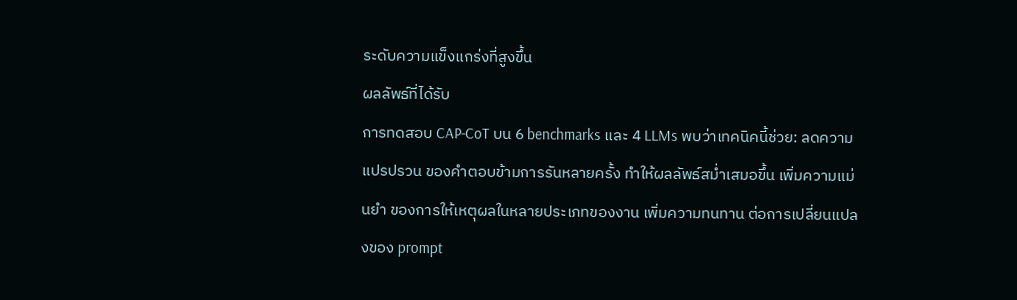ระดับความแข็งแกร่งที่สูงขึ้น
ผลลัพธ์ที่ได้รับ
การทดสอบ CAP-CoT บน 6 benchmarks และ 4 LLMs พบว่าเทคนิคนี้ช่วย: ลดความแปรปรวน ของคำตอบข้ามการรันหลายครั้ง ทำให้ผลลัพธ์สม่ำเสมอขึ้น เพิ่มความแม่นยำ ของการให้เหตุผลในหลายประเภทของงาน เพิ่มความทนทาน ต่อการเปลี่ยนแปลงของ prompt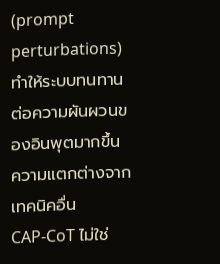(prompt perturbations) ทำให้ระบบทนทานต่อความผันผวนของอินพุตมากขึ้น
ความแตกต่างจากเทคนิคอื่น
CAP-CoT ไม่ใช่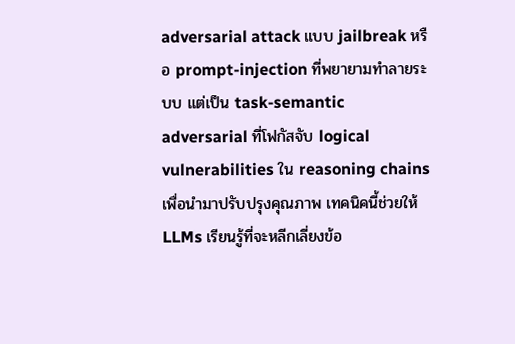adversarial attack แบบ jailbreak หรือ prompt-injection ที่พยายามทำลายระบบ แต่เป็น task-semantic adversarial ที่โฟกัสจับ logical vulnerabilities ใน reasoning chains เพื่อนำมาปรับปรุงคุณภาพ เทคนิคนี้ช่วยให้ LLMs เรียนรู้ที่จะหลีกเลี่ยงข้อ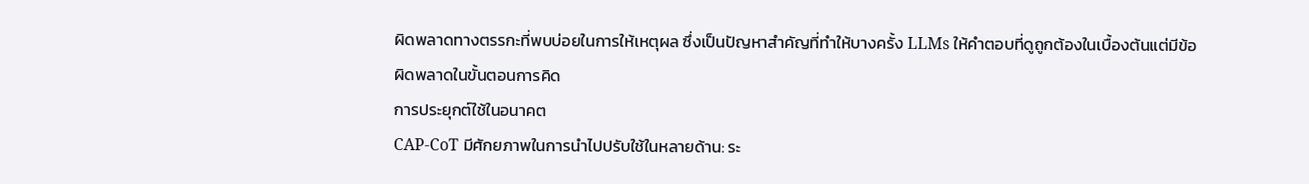ผิดพลาดทางตรรกะที่พบบ่อยในการให้เหตุผล ซึ่งเป็นปัญหาสำคัญที่ทำให้บางครั้ง LLMs ให้คำตอบที่ดูถูกต้องในเบื้องต้นแต่มีข้อผิดพลาดในขั้นตอนการคิด
การประยุกต์ใช้ในอนาคต
CAP-CoT มีศักยภาพในการนำไปปรับใช้ในหลายด้าน: ระ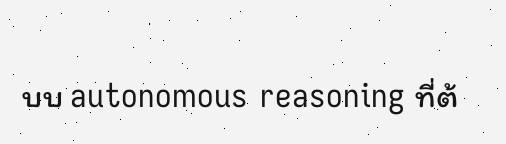บบ autonomous reasoning ที่ต้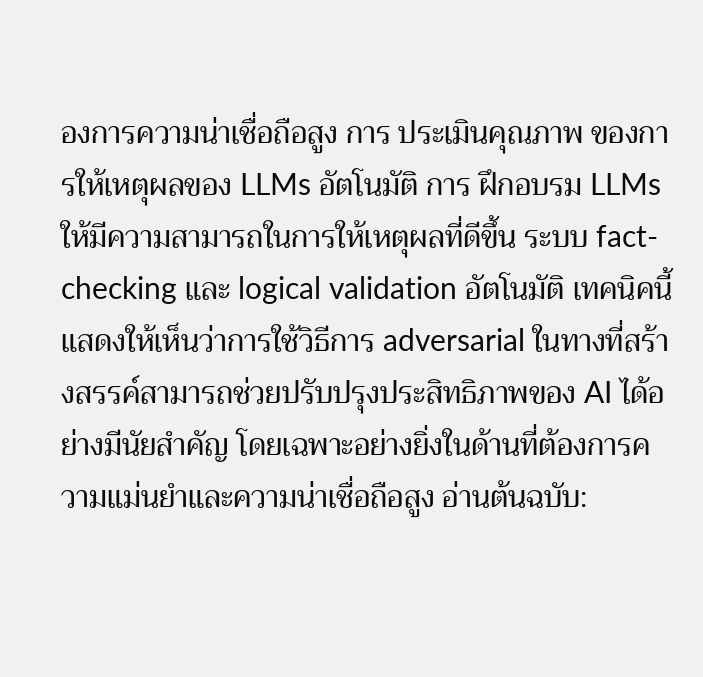องการความน่าเชื่อถือสูง การ ประเมินคุณภาพ ของการให้เหตุผลของ LLMs อัตโนมัติ การ ฝึกอบรม LLMs ให้มีความสามารถในการให้เหตุผลที่ดีขึ้น ระบบ fact-checking และ logical validation อัตโนมัติ เทคนิคนี้แสดงให้เห็นว่าการใช้วิธีการ adversarial ในทางที่สร้างสรรค์สามารถช่วยปรับปรุงประสิทธิภาพของ AI ได้อย่างมีนัยสำคัญ โดยเฉพาะอย่างยิ่งในด้านที่ต้องการความแม่นยำและความน่าเชื่อถือสูง อ่านต้นฉบับ: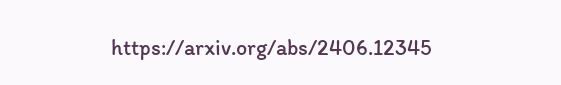https://arxiv.org/abs/2406.12345